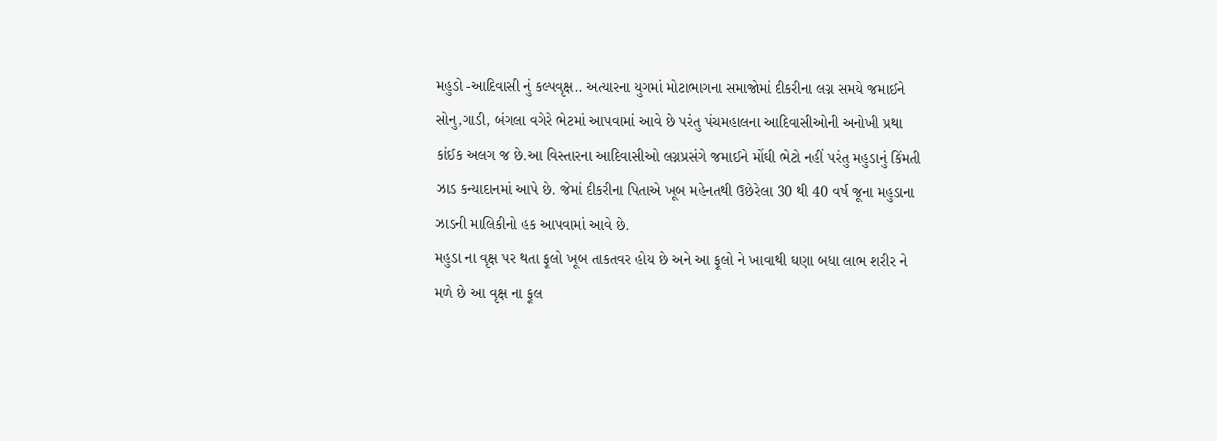મહુડો -આદિવાસી નું કલ્પવૃક્ષ.. અત્યારના યુગમાં મોટાભાગના સમાજોમાં દીકરીના લગ્ન સમયે જમાઈને સોનુ,ગાડી, બંગલા વગેરે ભેટમાં આપવામાં આવે છે પરંતુ પંચમહાલના આદિવાસીઓની અનોખી પ્રથા કાંઈક અલગ જ છે.આ વિસ્તારના આદિવાસીઓ લગ્નપ્રસંગે જમાઈને મોંઘી ભેટો નહીં પરંતુ મહુડાનું કિંમતી ઝાડ કન્યાદાનમાં આપે છે. જેમાં દીકરીના પિતાએ ખૂબ મહેનતથી ઉછેરેલા 30 થી 40 વર્ષ જૂના મહુડાના ઝાડની માલિકીનો હક આપવામાં આવે છે.
મહુડા ના વૃક્ષ પર થતા ફૂલો ખૂબ તાકતવર હોય છે અને આ ફૂલો ને ખાવાથી ઘણા બધા લાભ શરીર ને મળે છે આ વૃક્ષ ના ફૂલ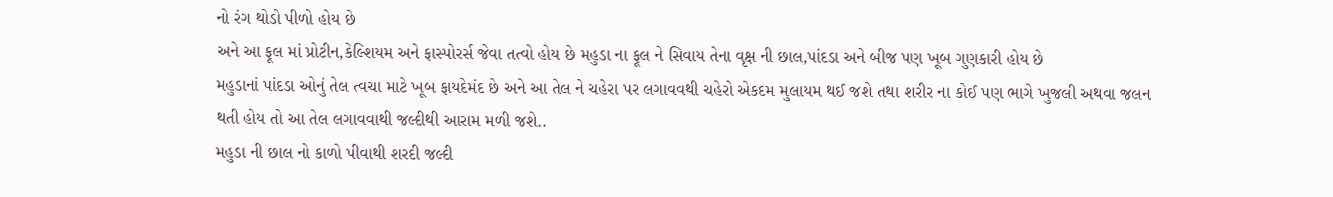નો રંગ થોડો પીળો હોય છે
અને આ ફૂલ માં પ્રોટીન,કેલ્શિયમ અને ફાસ્પોરર્સ જેવા તત્વો હોય છે મહુડા ના ફૂલ ને સિવાય તેના વૃક્ષ ની છાલ,પાંદડા અને બીજ પણ ખૂબ ગુણકારી હોય છે
મહુડાનાં પાંદડા ઓનું તેલ ત્વચા માટે ખૂબ ફાયદેમંદ છે અને આ તેલ ને ચહેરા પર લગાવવથી ચહેરો એકદમ મુલાયમ થઈ જશે તથા શરીર ના કોઈ પણ ભાગે ખુજલી અથવા જલન થતી હોય તો આ તેલ લગાવવાથી જલ્દીથી આરામ મળી જશે..
મહુડા ની છાલ નો કાળો પીવાથી શરદી જલ્દી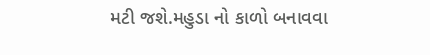મટી જશે.મહુડા નો કાળો બનાવવા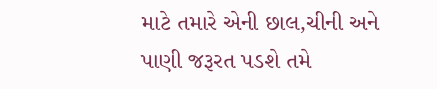માટે તમારે એની છાલ,ચીની અને પાણી જરૂરત પડશે તમે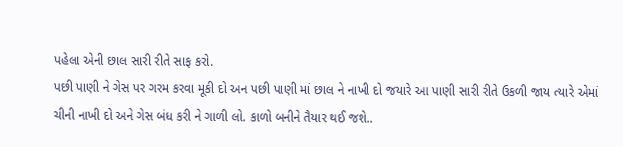પહેલા એની છાલ સારી રીતે સાફ કરો.
પછી પાણી ને ગેસ પર ગરમ કરવા મૂકી દો અન પછી પાણી માં છાલ ને નાખી દો જયારે આ પાણી સારી રીતે ઉકળી જાય ત્યારે એમાં ચીની નાખી દો અને ગેસ બંધ કરી ને ગાળી લો. કાળો બનીને તૈયાર થઈ જશે..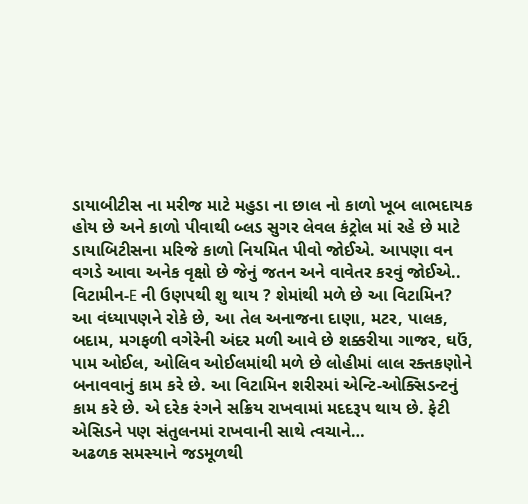ડાયાબીટીસ ના મરીજ માટે મહુડા ના છાલ નો કાળો ખૂબ લાભદાયક હોય છે અને કાળો પીવાથી બ્લડ સુગર લેવલ કંટ્રોલ માં રહે છે માટે ડાયાબિટીસના મરિજે કાળો નિયમિત પીવો જોઈએ. આપણા વન વગડે આવા અનેક વૃક્ષો છે જેનું જતન અને વાવેતર કરવું જોઈએ..
વિટામીન-E ની ઉણપથી શુ થાય ? શેમાંથી મળે છે આ વિટામિન?
આ વંધ્યાપણને રોકે છે, આ તેલ અનાજના દાણા, મટર, પાલક, બદામ, મગફળી વગેરેની અંદર મળી આવે છે શક્કરીયા ગાજર, ઘઉં, પામ ઓઈલ, ઓલિવ ઓઈલમાંથી મળે છે લોહીમાં લાલ રક્તકણોને બનાવવાનું કામ કરે છે. આ વિટામિન શરીરમાં એન્ટિ-ઓક્સિડન્ટનું કામ કરે છે. એ દરેક રંગને સક્રિય રાખવામાં મદદરૂપ થાય છે. ફેટી એસિડને પણ સંતુલનમાં રાખવાની સાથે ત્વચાને…
અઢળક સમસ્યાને જડમૂળથી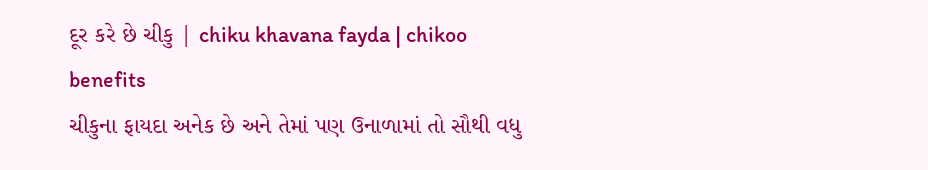દૂર કરે છે ચીકુ | chiku khavana fayda | chikoo benefits
ચીકુના ફાયદા અનેક છે અને તેમાં પણ ઉનાળામાં તો સૌથી વધુ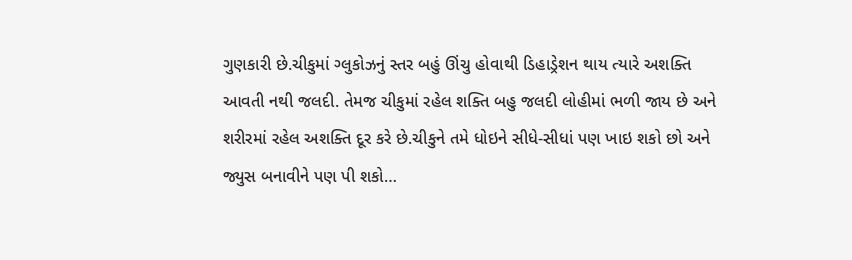ગુણકારી છે.ચીકુમાં ગ્લુકોઝનું સ્તર બહું ઊંચુ હોવાથી ડિહાડ્રેશન થાય ત્યારે અશક્તિ આવતી નથી જલદી. તેમજ ચીકુમાં રહેલ શક્તિ બહુ જલદી લોહીમાં ભળી જાય છે અને શરીરમાં રહેલ અશક્તિ દૂર કરે છે.ચીકુને તમે ધોઇને સીધે-સીધાં પણ ખાઇ શકો છો અને જ્યુસ બનાવીને પણ પી શકો…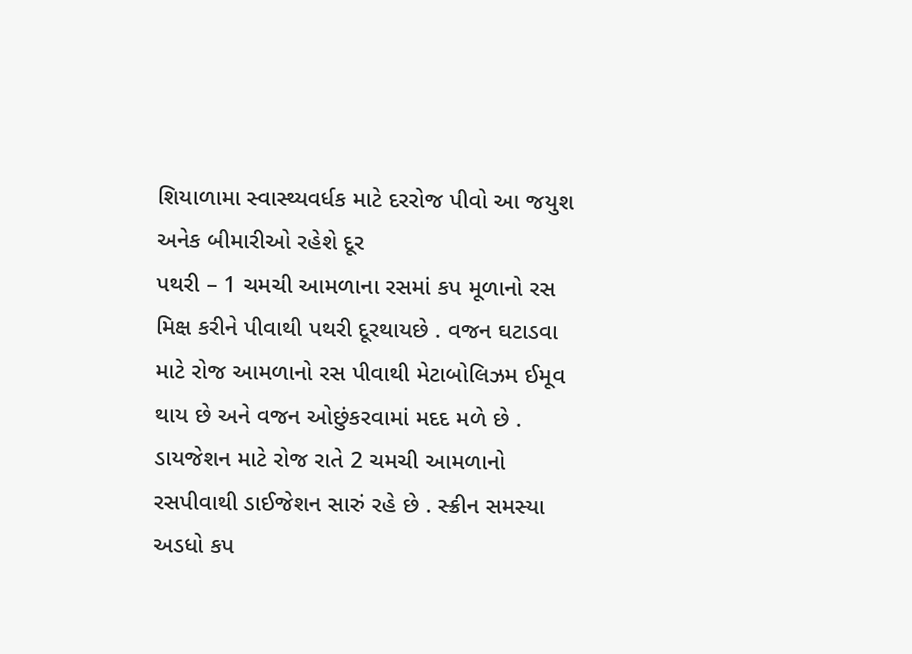શિયાળામા સ્વાસ્થ્યવર્ધક માટે દરરોજ પીવો આ જયુશ અનેક બીમારીઓ રહેશે દૂર
પથરી – 1 ચમચી આમળાના રસમાં કપ મૂળાનો રસ મિક્ષ કરીને પીવાથી પથરી દૂરથાયછે . વજન ઘટાડવા માટે રોજ આમળાનો રસ પીવાથી મેટાબોલિઝમ ઈમૂવ થાય છે અને વજન ઓછુંકરવામાં મદદ મળે છે . ડાયજેશન માટે રોજ રાતે 2 ચમચી આમળાનો રસપીવાથી ડાઈજેશન સારું રહે છે . સ્ક્રીન સમસ્યા અડધો કપ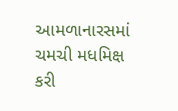આમળાનારસમાં ચમચી મધમિક્ષ કરી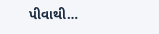પીવાથી…